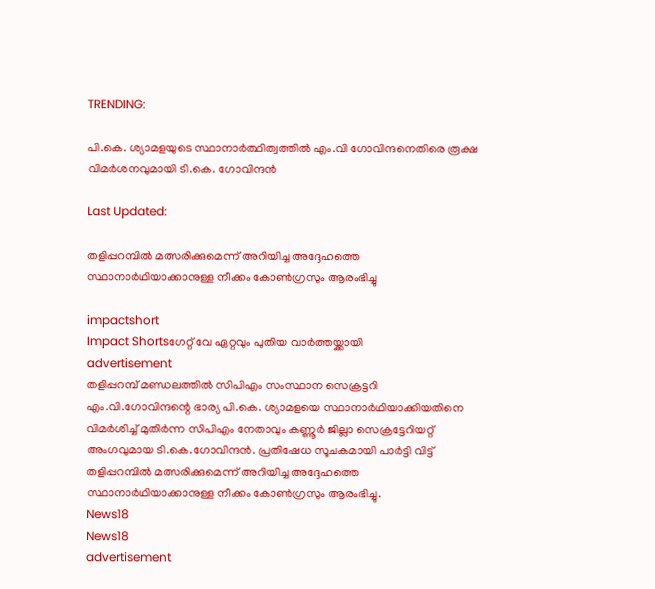TRENDING:

പി.കെ. ശ്യാമളയുടെ സ്ഥാനാർത്ഥിത്വത്തിൽ എം.വി ഗോവിന്ദനെതിരെ രൂക്ഷ വിമർശനവുമായി ടി.കെ. ഗോവിന്ദൻ

Last Updated:

തളിപ്പറമ്പിൽ മത്സരിക്കുമെന്ന് അറിയിച്ച അദ്ദേഹത്തെ സ്ഥാനാര്‍ഥിയാക്കാനുള്ള നീക്കം കോണ്‍ഗ്രസും ആരംഭിച്ചു

impactshort
Impact Shortsഗേറ്റ് വേ ഏറ്റവും പുതിയ വാർത്തയ്ക്കായി
advertisement
തളിപ്പറമ്പ് മണ്ഡലത്തിൽ സിപിഎം സംസ്ഥാന സെക്രട്ടറി എം.വി.ഗോവിന്ദന്റെ ഭാര്യ പി.കെ. ശ്യാമളയെ സ്ഥാനാർഥിയാക്കിയതിനെ വിമർശിച്ച് മുതിർന്ന സിപിഎം നേതാവും കണ്ണൂർ ജില്ലാ സെക്രട്ടേറിയറ്റ് അംഗവുമായ ടി.കെ.ഗോവിന്ദൻ. പ്രതിഷേധ സൂചകമായി പാർട്ടി വിട്ട് തളിപ്പറമ്പിൽ മത്സരിക്കുമെന്ന് അറിയിച്ച അദ്ദേഹത്തെ സ്ഥാനാര്‍ഥിയാക്കാനുള്ള നീക്കം കോണ്‍ഗ്രസും ആരംഭിച്ചു.
News18
News18
advertisement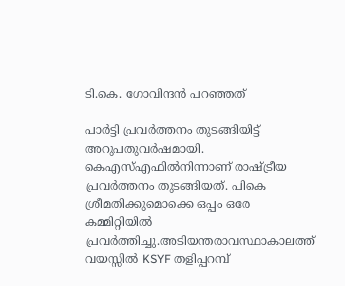ടി.കെ. ഗോവിന്ദൻ പറഞ്ഞത്

പാർട്ടി പ്രവർത്തനം തുടങ്ങിയിട്ട് അറുപതുവർഷമായി. കെഎസ്എഫിൽനിന്നാണ് രാഷ്ട്രീയ പ്രവർത്തനം തുടങ്ങിയത്. പികെ ശ്രീമതിക്കുമൊക്കെ ഒപ്പം ഒരേ കമ്മിറ്റിയിൽ പ്രവർത്തിച്ചു.അടിയന്തരാവസ്ഥാകാലത്ത് വയസ്സിൽ KSYF തളിപ്പറമ്പ്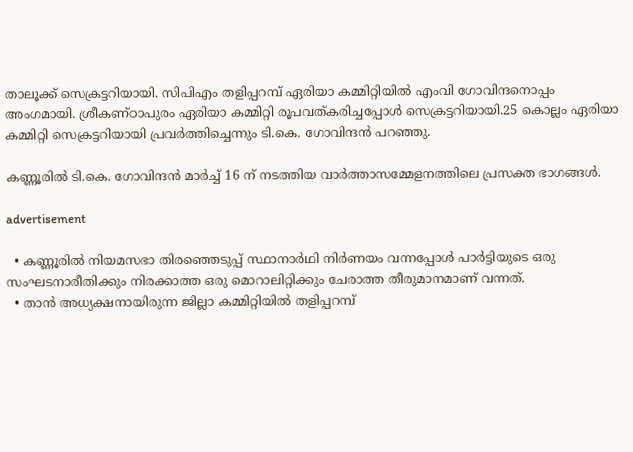താലൂക്ക് സെക്രട്ടറിയായി. സിപിഎം തളിപ്പറമ്പ് ഏരിയാ കമ്മിറ്റിയിൽ എംവി ഗോവിന്ദനൊപ്പം അംഗമായി. ശ്രീകണ്ഠാപുരം ഏരിയാ കമ്മിറ്റി രൂപവത്കരിച്ചപ്പോൾ സെക്രട്ടറിയായി.25 കൊല്ലം ഏരിയാ കമ്മിറ്റി സെക്രട്ടറിയായി പ്രവർത്തിച്ചെന്നും ടി.കെ. ഗോവിന്ദൻ പറഞ്ഞു.

കണ്ണൂരിൽ ടി.കെ. ഗോവിന്ദൻ മാർച്ച് 16 ന് നടത്തിയ വാർത്താസമ്മേളനത്തിലെ പ്രസക്ത ഭാഗങ്ങൾ.

advertisement

  • കണ്ണൂരിൽ നിയമസഭാ തിരഞ്ഞെടുപ്പ് സ്ഥാനാർഥി നിർണയം വന്നപ്പോൾ പാർട്ടിയുടെ ഒരു സംഘടനാരീതിക്കും നിരക്കാത്ത ഒരു മൊറാലിറ്റിക്കും ചേരാത്ത തീരുമാനമാണ് വന്നത്.
  • താൻ അധ്യക്ഷനായിരുന്ന ജില്ലാ കമ്മിറ്റിയിൽ തളിപ്പറമ്പ്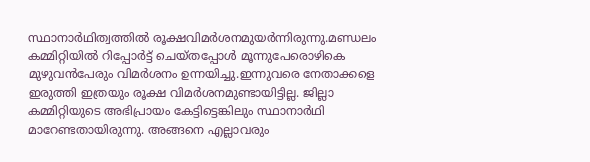സ്ഥാനാർഥിത്വത്തിൽ രൂക്ഷവിമർശനമുയർന്നിരുന്നു.മണ്ഡലം കമ്മിറ്റിയിൽ റിപ്പോർട്ട് ചെയ്തപ്പോൾ മൂന്നുപേരൊഴികെ മുഴുവൻപേരും വിമർശനം ഉന്നയിച്ചു.ഇന്നുവരെ നേതാക്കളെ ഇരുത്തി ഇത്രയും രൂക്ഷ വിമർശനമുണ്ടായിട്ടില്ല. ജില്ലാ കമ്മിറ്റിയുടെ അഭിപ്രായം കേട്ടിട്ടെങ്കിലും സ്ഥാനാർഥി മാറേണ്ടതായിരുന്നു. അങ്ങനെ എല്ലാവരും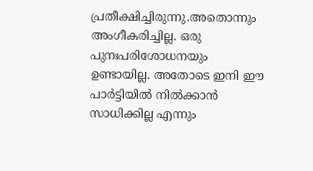പ്രതീക്ഷിച്ചിരുന്നു.അതൊന്നും അംഗീകരിച്ചില്ല. ഒരു പുനഃപരിശോധനയും ഉണ്ടായില്ല. അതോടെ ഇനി ഈ പാർട്ടിയിൽ നിൽക്കാൻ സാധിക്കില്ല എന്നും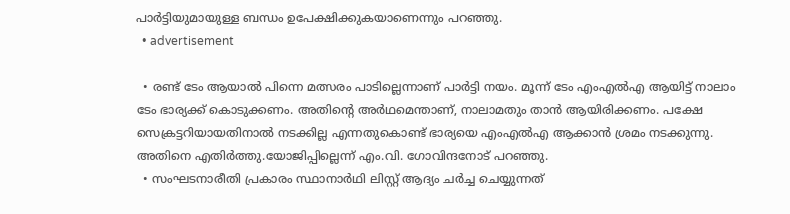പാർട്ടിയുമായുള്ള ബന്ധം ഉപേക്ഷിക്കുകയാണെന്നും പറഞ്ഞു.
  • advertisement

  • രണ്ട് ടേം ആയാൽ പിന്നെ മത്സരം പാടില്ലെന്നാണ് പാർട്ടി നയം. മൂന്ന് ടേം എംഎൽഎ ആയിട്ട് നാലാം ടേം ഭാര്യക്ക് കൊടുക്കണം. അതിന്റെ അർഥമെന്താണ്, നാലാമതും താൻ ആയിരിക്കണം. പക്ഷേ സെക്രട്ടറിയായതിനാൽ നടക്കില്ല എന്നതുകൊണ്ട് ഭാര്യയെ എംഎൽഎ ആക്കാൻ ശ്രമം നടക്കുന്നു. അതിനെ എതിർത്തു.യോജിപ്പില്ലെന്ന് എം.വി. ഗോവിന്ദനോട് പറഞ്ഞു.
  • സംഘടനാരീതി പ്രകാരം സ്ഥാനാർഥി ലിസ്റ്റ് ആദ്യം ചർച്ച ചെയ്യുന്നത്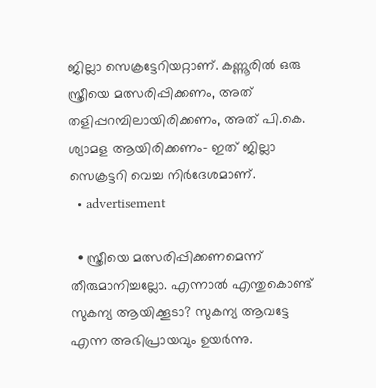ജില്ലാ സെക്രട്ടേറിയറ്റാണ്. കണ്ണൂരിൽ ഒരു സ്ത്രീയെ മത്സരിപ്പിക്കണം, അത് തളിപ്പറമ്പിലായിരിക്കണം, അത് പി.കെ. ശ്യാമള ആയിരിക്കണം- ഇത് ജില്ലാ സെക്രട്ടറി വെച്ച നിർദേശമാണ്.
  • advertisement

  • സ്ത്രീയെ മത്സരിപ്പിക്കണമെന്ന് തീരുമാനിച്ചല്ലോ. എന്നാൽ എന്തുകൊണ്ട് സുകന്യ ആയിക്കൂടാ? സുകന്യ ആവട്ടേ എന്ന അഭിപ്രായവും ഉയർന്നു.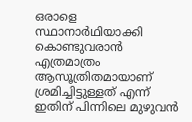ഒരാളെ സ്ഥാനാർഥിയാക്കി കൊണ്ടുവരാൻ എത്രമാത്രം ആസൂത്രിതമായാണ് ശ്രമിച്ചിട്ടുള്ളത് എന്ന് ഇതിന് പിന്നിലെ മുഴുവൻ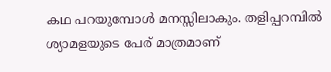കഥ പറയുമ്പോൾ മനസ്സിലാകും. തളിപ്പറമ്പിൽ ശ്യാമളയുടെ പേര് മാത്രമാണ്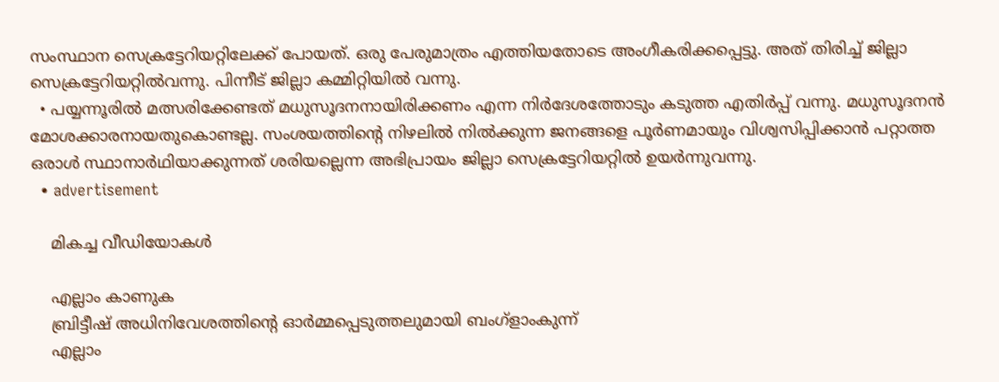സംസ്ഥാന സെക്രട്ടേറിയറ്റിലേക്ക് പോയത്. ഒരു പേരുമാത്രം എത്തിയതോടെ അംഗീകരിക്കപ്പെട്ടു. അത് തിരിച്ച് ജില്ലാ സെക്രട്ടേറിയറ്റിൽവന്നു. പിന്നീട് ജില്ലാ കമ്മിറ്റിയിൽ വന്നു.
  • പയ്യന്നൂരിൽ മത്സരിക്കേണ്ടത് മധുസൂദനനായിരിക്കണം എന്ന നിർദേശത്തോടും കടുത്ത എതിർപ്പ് വന്നു. മധുസൂദനൻ മോശക്കാരനായതുകൊണ്ടല്ല. സംശയത്തിന്റെ നിഴലിൽ നിൽക്കുന്ന ജനങ്ങളെ പൂർണമായും വിശ്വസിപ്പിക്കാൻ പറ്റാത്ത ഒരാൾ സ്ഥാനാർഥിയാക്കുന്നത് ശരിയല്ലെന്ന അഭിപ്രായം ജില്ലാ സെക്രട്ടേറിയറ്റിൽ ഉയർന്നുവന്നു.
  • advertisement

    മികച്ച വീഡിയോകൾ

    എല്ലാം കാണുക
    ബ്രിട്ടീഷ് അധിനിവേശത്തിൻ്റെ ഓർമ്മപ്പെടുത്തലുമായി ബംഗ്ളാംകുന്ന്
    എല്ലാം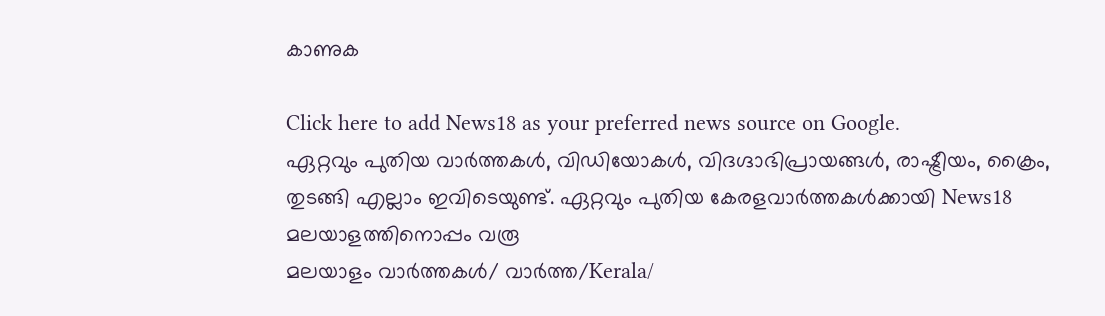കാണുക

Click here to add News18 as your preferred news source on Google.
ഏറ്റവും പുതിയ വാർത്തകൾ, വിഡിയോകൾ, വിദഗ്ദാഭിപ്രായങ്ങൾ, രാഷ്ട്രീയം, ക്രൈം, തുടങ്ങി എല്ലാം ഇവിടെയുണ്ട്. ഏറ്റവും പുതിയ കേരളവാർത്തകൾക്കായി News18 മലയാളത്തിനൊപ്പം വരൂ
മലയാളം വാർത്തകൾ/ വാർത്ത/Kerala/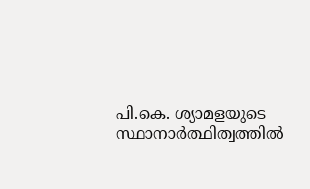പി.കെ. ശ്യാമളയുടെ സ്ഥാനാർത്ഥിത്വത്തിൽ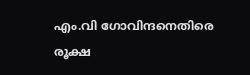എം.വി ഗോവിന്ദനെതിരെ രൂക്ഷ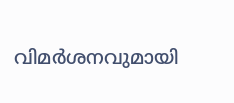വിമർശനവുമായി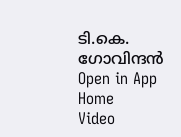ടി.കെ. ഗോവിന്ദൻ
Open in App
Home
Video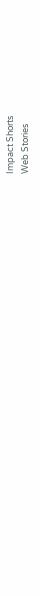Impact Shorts
Web Stories